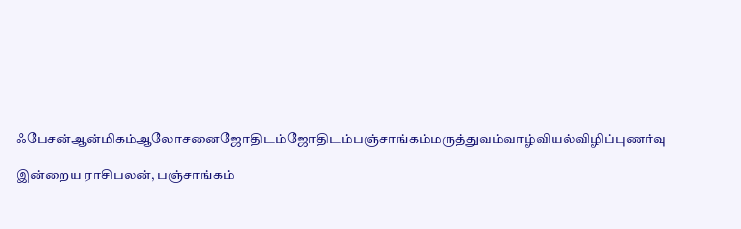ஃபேசன்ஆன்மிகம்ஆலோசனைஜோதிடம்ஜோதிடம்பஞ்சாங்கம்மருத்துவம்வாழ்வியல்விழிப்புணர்வு

இன்றைய ராசிபலன், பஞ்சாங்கம்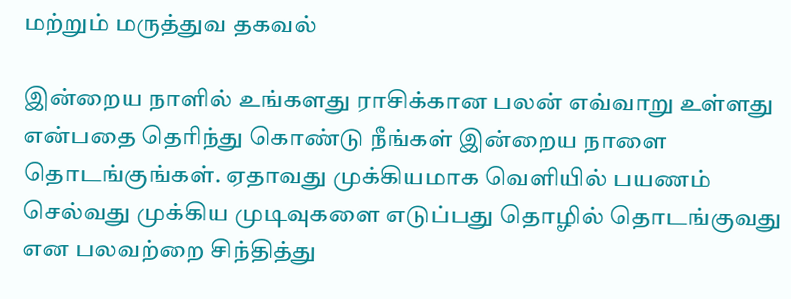மற்றும் மருத்துவ தகவல்

இன்றைய நாளில் உங்களது ராசிக்கான பலன் எவ்வாறு உள்ளது என்பதை தெரிந்து கொண்டு நீங்கள் இன்றைய நாளை தொடங்குங்கள். ஏதாவது முக்கியமாக வெளியில் பயணம் செல்வது முக்கிய முடிவுகளை எடுப்பது தொழில் தொடங்குவது என பலவற்றை சிந்தித்து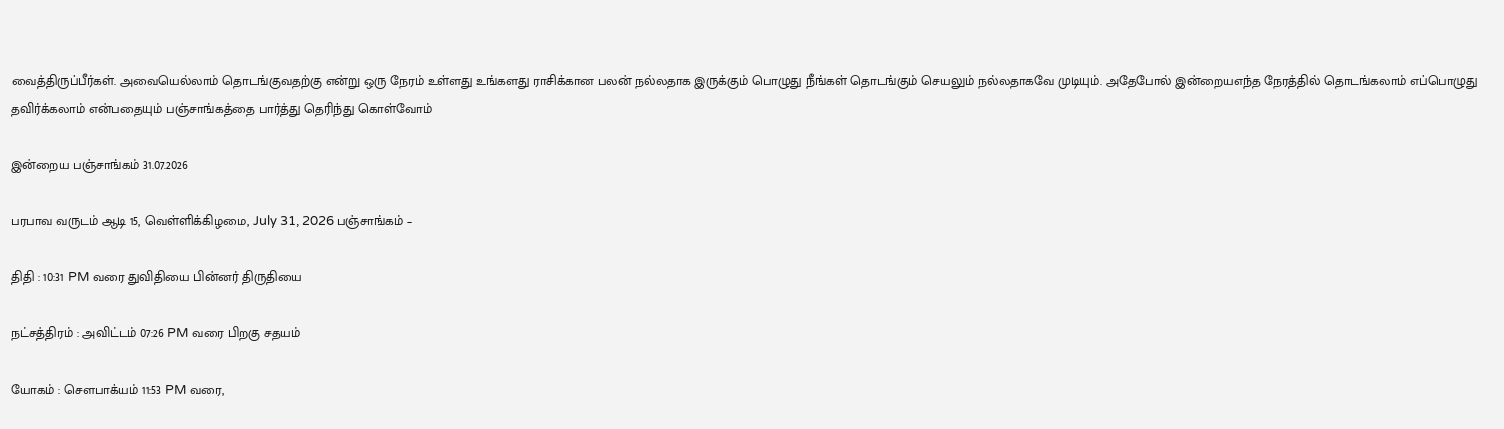வைத்திருப்பீர்கள். அவையெல்லாம் தொடங்குவதற்கு என்று ஒரு நேரம் உள்ளது உங்களது ராசிக்கான பலன் நல்லதாக இருக்கும் பொழுது நீங்கள் தொடங்கும் செயலும் நல்லதாகவே முடியும். அதேபோல் இன்றையஎந்த நேரத்தில் தொடங்கலாம் எப்பொழுது தவிர்க்கலாம் என்பதையும் பஞ்சாங்கத்தை பார்த்து தெரிந்து கொள்வோம்

இன்றைய பஞ்சாங்கம் 31.07.2026

பரபாவ வருடம் ஆடி 15, வெள்ளிக்கிழமை, July 31, 2026 பஞ்சாங்கம் –

திதி : 10:31 PM வரை துவிதியை பின்னர் திருதியை

நட்சத்திரம் : அவிட்டம் 07:26 PM வரை பிறகு சதயம்

யோகம் : சௌபாக்யம் 11:53 PM வரை,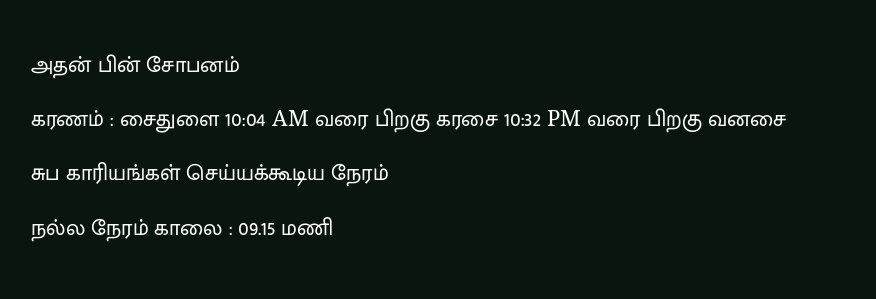அதன் பின் சோபனம்

கரணம் : சைதுளை 10:04 AM வரை பிறகு கரசை 10:32 PM வரை பிறகு வனசை

சுப காரியங்கள் செய்யக்கூடிய நேரம்

நல்ல நேரம் காலை : 09.15 மணி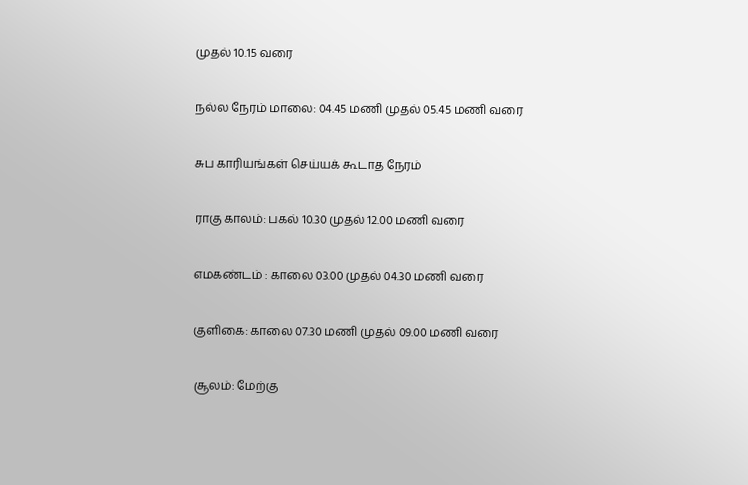முதல் 10.15 வரை

நல்ல நேரம் மாலை: 04.45 மணி முதல் 05.45 மணி வரை

சுப காரியங்கள் செய்யக் கூடாத நேரம்

ராகு காலம்: பகல் 10.30 முதல் 12.00 மணி வரை

எமகண்டம் : காலை 03.00 முதல் 04.30 மணி வரை

குளிகை: காலை 07.30 மணி முதல் 09.00 மணி வரை

சூலம்: மேற்கு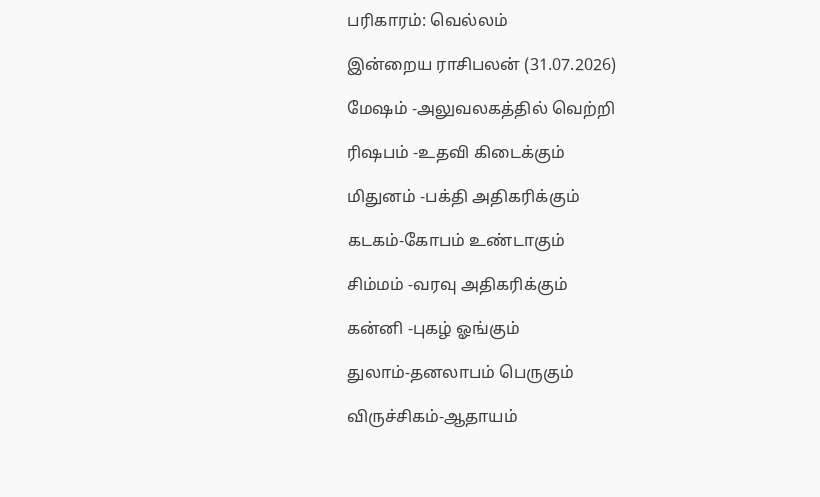பரிகாரம்: வெல்லம்

இன்றைய ராசிபலன் (31.07.2026)

மேஷம் -அலுவலகத்தில் வெற்றி

ரிஷபம் -உதவி கிடைக்கும்

மிதுனம் -பக்தி அதிகரிக்கும்

கடகம்-கோபம் உண்டாகும்

சிம்மம் -வரவு அதிகரிக்கும்

கன்னி -புகழ் ஓங்கும்

துலாம்-தனலாபம் பெருகும்

விருச்சிகம்-ஆதாயம்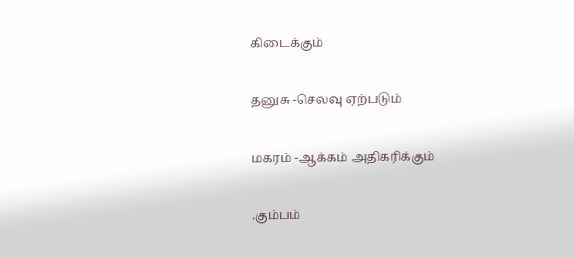கிடைக்கும்

தனுசு -செலவு ஏற்படும்

மகரம் -ஆக்கம் அதிகரிக்கும்

.கும்பம்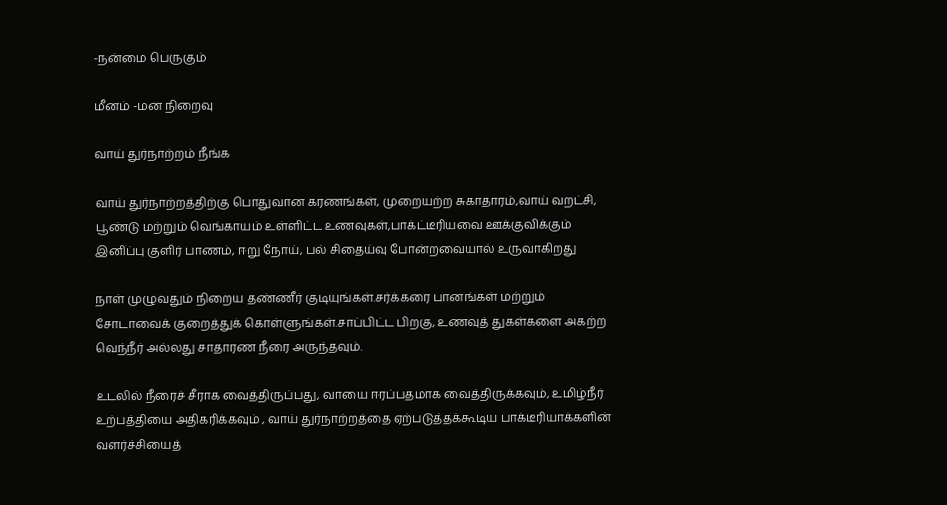-நன்மை பெருகும்

மீனம் -மன நிறைவு

வாய் துர்நாற்றம் நீங்க

வாய் துர்நாற்றத்திற்கு பொதுவான கரணங்கள், முறையற்ற சுகாதாரம்,வாய் வறட்சி, பூண்டு மற்றும் வெங்காயம் உள்ளிட்ட உணவுகள்,பாக்ட்டீரியவை ஊக்குவிக்கும் இனிப்பு குளிர் பாணம், ஈறு நோய், பல் சிதைய்வு போன்றவையால் உருவாகிறது

நாள் முழுவதும் நிறைய தண்ணீர் குடியுங்கள்.சர்க்கரை பானங்கள் மற்றும் சோடாவைக் குறைத்துக் கொள்ளுங்கள்.சாப்பிட்ட பிறகு, உணவுத் துகள்களை அகற்ற வெந்நீர் அல்லது சாதாரண நீரை அருந்தவும்.

உடலில் நீரைச் சீராக வைத்திருப்பது, வாயை ஈரப்பதமாக வைத்திருக்கவும், உமிழ்நீர் உற்பத்தியை அதிகரிக்கவும் , வாய் துர்நாற்றத்தை ஏற்படுத்தக்கூடிய பாக்டீரியாக்களின் வளர்ச்சியைத்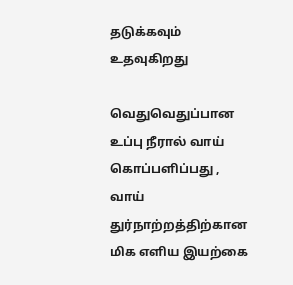தடுக்கவும் உதவுகிறது

வெதுவெதுப்பான உப்பு நீரால் வாய் கொப்பளிப்பது , வாய் துர்நாற்றத்திற்கான மிக எளிய இயற்கை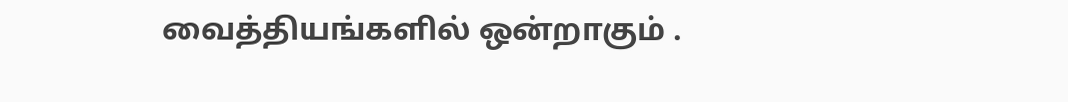வைத்தியங்களில் ஒன்றாகும் .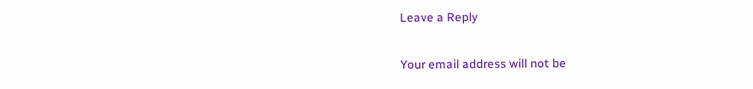Leave a Reply

Your email address will not be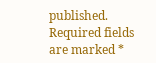published. Required fields are marked *